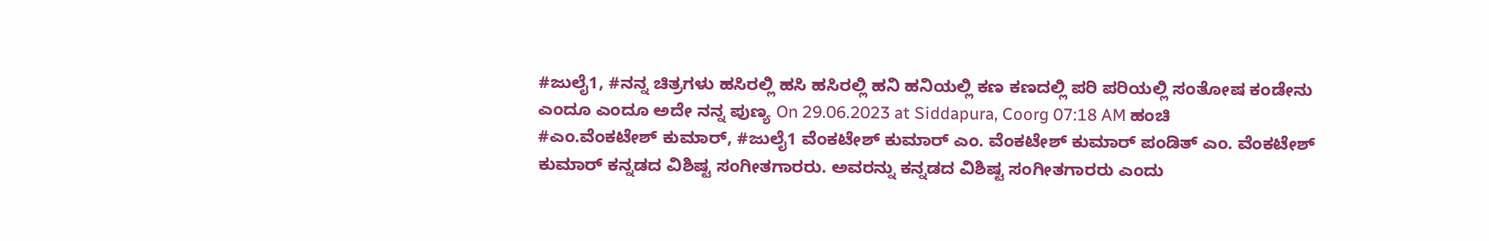#ಜುಲೈ1, #ನನ್ನ ಚಿತ್ರಗಳು ಹಸಿರಲ್ಲಿ ಹಸಿ ಹಸಿರಲ್ಲಿ ಹನಿ ಹನಿಯಲ್ಲಿ ಕಣ ಕಣದಲ್ಲಿ ಪರಿ ಪರಿಯಲ್ಲಿ ಸಂತೋಷ ಕಂಡೇನು ಎಂದೂ ಎಂದೂ ಅದೇ ನನ್ನ ಪುಣ್ಯ On 29.06.2023 at Siddapura, Coorg 07:18 AM ಹಂಚಿ
#ಎಂ.ವೆಂಕಟೇಶ್ ಕುಮಾರ್, #ಜುಲೈ1 ವೆಂಕಟೇಶ್ ಕುಮಾರ್ ಎಂ. ವೆಂಕಟೇಶ್ ಕುಮಾರ್ ಪಂಡಿತ್ ಎಂ. ವೆಂಕಟೇಶ್ ಕುಮಾರ್ ಕನ್ನಡದ ವಿಶಿಷ್ಟ ಸಂಗೀತಗಾರರು. ಅವರನ್ನು ಕನ್ನಡದ ವಿಶಿಷ್ಟ ಸಂಗೀತಗಾರರು ಎಂದು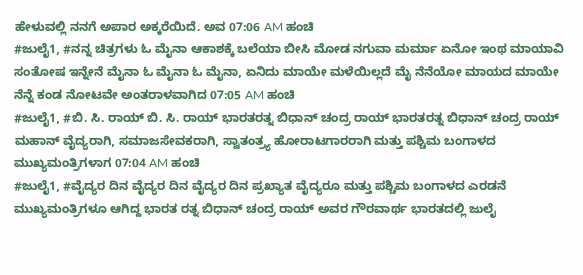ಹೇಳುವಲ್ಲಿ ನನಗೆ ಅಪಾರ ಅಕ್ಕರೆಯಿದೆ. ಅವ 07:06 AM ಹಂಚಿ
#ಜುಲೈ1, #ನನ್ನ ಚಿತ್ರಗಳು ಓ ಮೈನಾ ಆಕಾಶಕ್ಕೆ ಬಲೆಯಾ ಬೀಸಿ ಮೋಡ ನಗುವಾ ಮರ್ಮಾ ಏನೋ ಇಂಥ ಮಾಯಾವಿ ಸಂತೋಷ ಇನ್ನೇನೆ ಮೈನಾ ಓ ಮೈನಾ ಓ ಮೈನಾ, ಏನಿದು ಮಾಯೇ ಮಳೆಯಿಲ್ಲದೆ ಮೈ ನೆನೆಯೋ ಮಾಯದ ಮಾಯೇ ನೆನ್ನೆ ಕಂಡ ನೋಟವೇ ಅಂತರಾಳವಾಗಿದ 07:05 AM ಹಂಚಿ
#ಜುಲೈ1, #ಬಿ. ಸಿ. ರಾಯ್ ಬಿ. ಸಿ. ರಾಯ್ ಭಾರತರತ್ನ ಬಿಧಾನ್ ಚಂದ್ರ ರಾಯ್ ಭಾರತರತ್ನ ಬಿಧಾನ್ ಚಂದ್ರ ರಾಯ್ ಮಹಾನ್ ವೈದ್ಯರಾಗಿ, ಸಮಾಜಸೇವಕರಾಗಿ, ಸ್ವಾತಂತ್ರ್ಯ ಹೋರಾಟಗಾರರಾಗಿ ಮತ್ತು ಪಶ್ಚಿಮ ಬಂಗಾಳದ ಮುಖ್ಯಮಂತ್ರಿಗಳಾಗ 07:04 AM ಹಂಚಿ
#ಜುಲೈ1, #ವೈದ್ಯರ ದಿನ ವೈದ್ಯರ ದಿನ ವೈದ್ಯರ ದಿನ ಪ್ರಖ್ಯಾತ ವೈದ್ಯರೂ ಮತ್ತು ಪಶ್ಚಿಮ ಬಂಗಾಳದ ಎರಡನೆ ಮುಖ್ಯಮಂತ್ರಿಗಳೂ ಆಗಿದ್ದ ಭಾರತ ರತ್ನ ಬಿಧಾನ್ ಚಂದ್ರ ರಾಯ್ ಅವರ ಗೌರವಾರ್ಥ ಭಾರತದಲ್ಲಿ ಜುಲೈ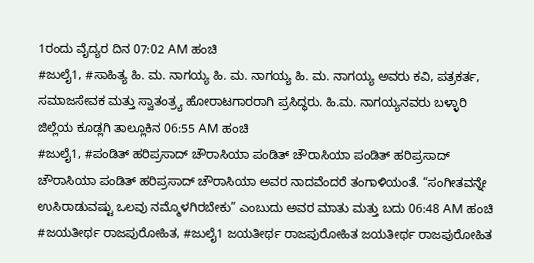1ರಂದು ವೈದ್ಯರ ದಿನ 07:02 AM ಹಂಚಿ
#ಜುಲೈ1, #ಸಾಹಿತ್ಯ ಹಿ. ಮ. ನಾಗಯ್ಯ ಹಿ. ಮ. ನಾಗಯ್ಯ ಹಿ. ಮ. ನಾಗಯ್ಯ ಅವರು ಕವಿ, ಪತ್ರಕರ್ತ, ಸಮಾಜಸೇವಕ ಮತ್ತು ಸ್ವಾತಂತ್ರ್ಯ ಹೋರಾಟಗಾರರಾಗಿ ಪ್ರಸಿದ್ಧರು. ಹಿ.ಮ. ನಾಗಯ್ಯನವರು ಬಳ್ಳಾರಿ ಜಿಲ್ಲೆಯ ಕೂಡ್ಲಗಿ ತಾಲ್ಲೂಕಿನ 06:55 AM ಹಂಚಿ
#ಜುಲೈ1, #ಪಂಡಿತ್ ಹರಿಪ್ರಸಾದ್ ಚೌರಾಸಿಯಾ ಪಂಡಿತ್ ಚೌರಾಸಿಯಾ ಪಂಡಿತ್ ಹರಿಪ್ರಸಾದ್ ಚೌರಾಸಿಯಾ ಪಂಡಿತ್ ಹರಿಪ್ರಸಾದ್ ಚೌರಾಸಿಯಾ ಅವರ ನಾದವೆಂದರೆ ತಂಗಾಳಿಯಂತೆ. “ಸಂಗೀತವನ್ನೇ ಉಸಿರಾಡುವಷ್ಟು ಒಲವು ನಮ್ಮೊಳಗಿರಬೇಕು” ಎಂಬುದು ಅವರ ಮಾತು ಮತ್ತು ಬದು 06:48 AM ಹಂಚಿ
#ಜಯತೀರ್ಥ ರಾಜಪುರೋಹಿತ, #ಜುಲೈ1 ಜಯತೀರ್ಥ ರಾಜಪುರೋಹಿತ ಜಯತೀರ್ಥ ರಾಜಪುರೋಹಿತ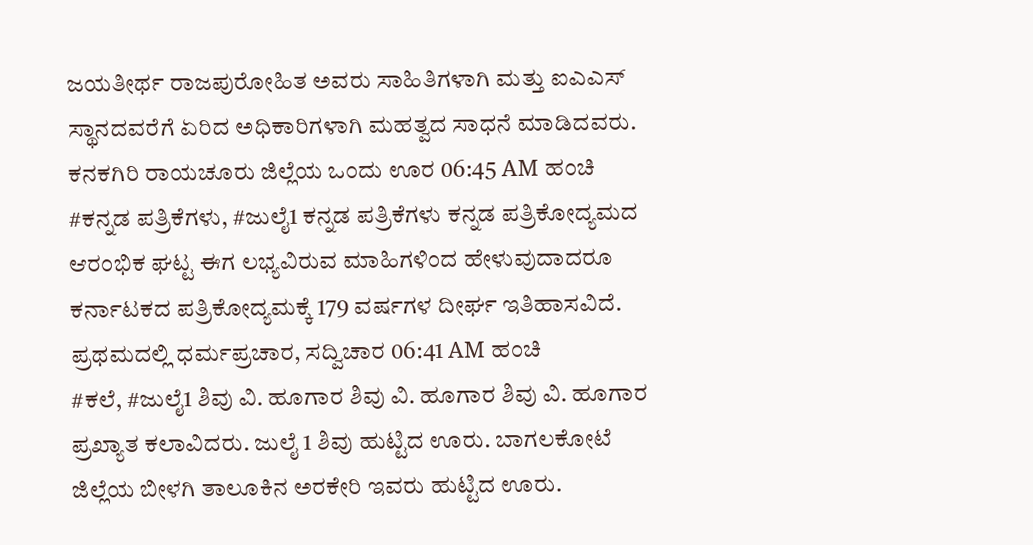ಜಯತೀರ್ಥ ರಾಜಪುರೋಹಿತ ಅವರು ಸಾಹಿತಿಗಳಾಗಿ ಮತ್ತು ಐಎಎಸ್ ಸ್ಥಾನದವರೆಗೆ ಏರಿದ ಅಧಿಕಾರಿಗಳಾಗಿ ಮಹತ್ವದ ಸಾಧನೆ ಮಾಡಿದವರು. ಕನಕಗಿರಿ ರಾಯಚೂರು ಜಿಲ್ಲೆಯ ಒಂದು ಊರ 06:45 AM ಹಂಚಿ
#ಕನ್ನಡ ಪತ್ರಿಕೆಗಳು, #ಜುಲೈ1 ಕನ್ನಡ ಪತ್ರಿಕೆಗಳು ಕನ್ನಡ ಪತ್ರಿಕೋದ್ಯಮದ ಆರಂಭಿಕ ಘಟ್ಟ ಈಗ ಲಭ್ಯವಿರುವ ಮಾಹಿಗಳಿಂದ ಹೇಳುವುದಾದರೂ ಕರ್ನಾಟಕದ ಪತ್ರಿಕೋದ್ಯಮಕ್ಕೆ 179 ವರ್ಷಗಳ ದೀರ್ಘ ಇತಿಹಾಸವಿದೆ. ಪ್ರಥಮದಲ್ಲಿ ಧರ್ಮಪ್ರಚಾರ, ಸದ್ವಿಚಾರ 06:41 AM ಹಂಚಿ
#ಕಲೆ, #ಜುಲೈ1 ಶಿವು ವಿ. ಹೂಗಾರ ಶಿವು ವಿ. ಹೂಗಾರ ಶಿವು ವಿ. ಹೂಗಾರ ಪ್ರಖ್ಯಾತ ಕಲಾವಿದರು. ಜುಲೈ 1 ಶಿವು ಹುಟ್ಟಿದ ಊರು. ಬಾಗಲಕೋಟೆ ಜಿಲ್ಲೆಯ ಬೀಳಗಿ ತಾಲೂಕಿನ ಅರಕೇರಿ ಇವರು ಹುಟ್ಟಿದ ಊರು.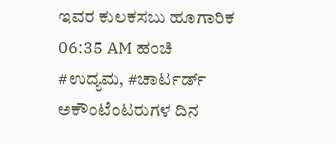ಇವರ ಕುಲಕಸಬು ಹೂಗಾರಿಕ 06:35 AM ಹಂಚಿ
#ಉದ್ಯಮ, #ಚಾರ್ಟರ್ಡ್ ಅಕೌಂಟೆಂಟರುಗಳ ದಿನ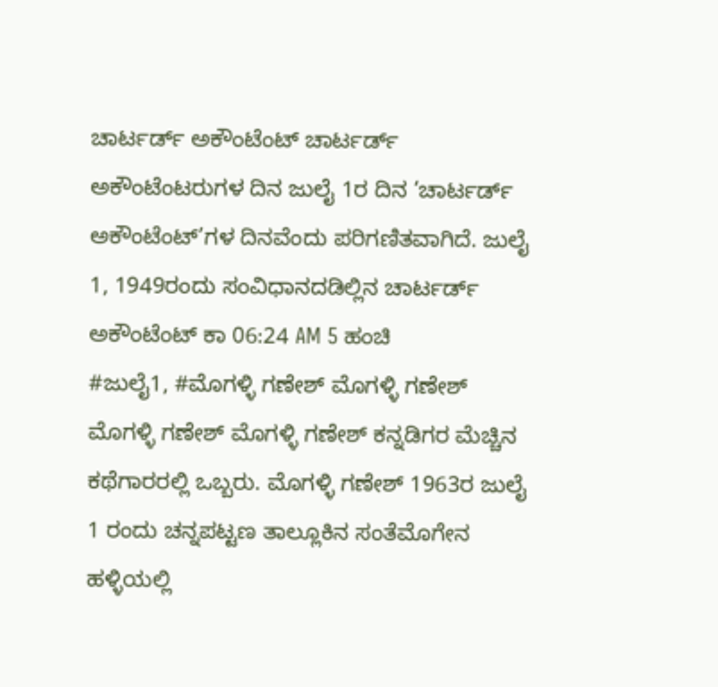ಚಾರ್ಟರ್ಡ್ ಅಕೌಂಟೆಂಟ್ ಚಾರ್ಟರ್ಡ್ ಅಕೌಂಟೆಂಟರುಗಳ ದಿನ ಜುಲೈ 1ರ ದಿನ ‘ಚಾರ್ಟರ್ಡ್ ಅಕೌಂಟೆಂಟ್’ಗಳ ದಿನವೆಂದು ಪರಿಗಣಿತವಾಗಿದೆ. ಜುಲೈ 1, 1949ರಂದು ಸಂವಿಧಾನದಡಿಲ್ಲಿನ ಚಾರ್ಟರ್ಡ್ ಅಕೌಂಟೆಂಟ್ ಕಾ 06:24 AM 5 ಹಂಚಿ
#ಜುಲೈ1, #ಮೊಗಳ್ಳಿ ಗಣೇಶ್ ಮೊಗಳ್ಳಿ ಗಣೇಶ್ ಮೊಗಳ್ಳಿ ಗಣೇಶ್ ಮೊಗಳ್ಳಿ ಗಣೇಶ್ ಕನ್ನಡಿಗರ ಮೆಚ್ಚಿನ ಕಥೆಗಾರರಲ್ಲಿ ಒಬ್ಬರು. ಮೊಗಳ್ಳಿ ಗಣೇಶ್ 1963ರ ಜುಲೈ 1 ರಂದು ಚನ್ನಪಟ್ಟಣ ತಾಲ್ಲೂಕಿನ ಸಂತೆಮೊಗೇನ ಹಳ್ಳಿಯಲ್ಲಿ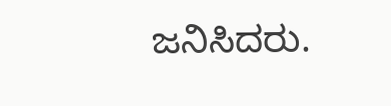ಜನಿಸಿದರು.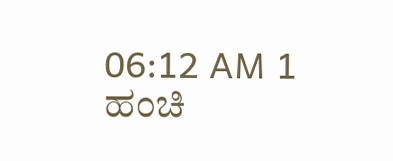06:12 AM 1 ಹಂಚಿ